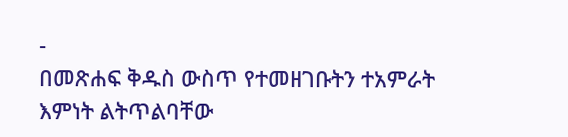-
በመጽሐፍ ቅዱስ ውስጥ የተመዘገቡትን ተአምራት እምነት ልትጥልባቸው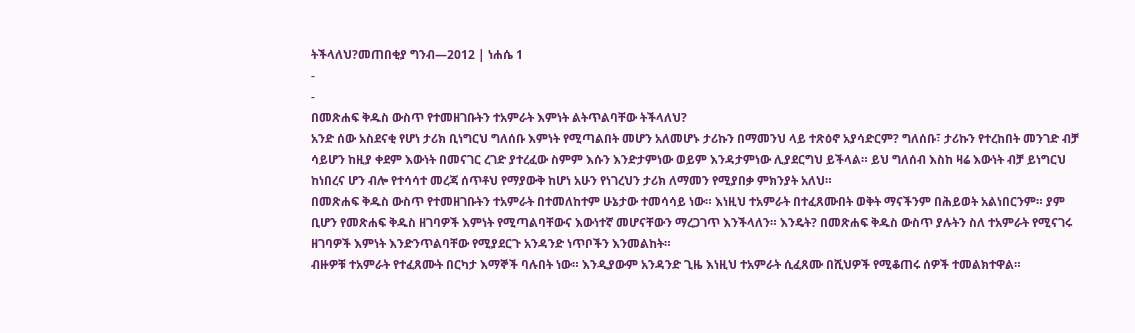ትችላለህ?መጠበቂያ ግንብ—2012 | ነሐሴ 1
-
-
በመጽሐፍ ቅዱስ ውስጥ የተመዘገቡትን ተአምራት እምነት ልትጥልባቸው ትችላለህ?
አንድ ሰው አስደናቂ የሆነ ታሪክ ቢነግርህ ግለሰቡ እምነት የሚጣልበት መሆን አለመሆኑ ታሪኩን በማመንህ ላይ ተጽዕኖ አያሳድርም? ግለሰቡ፣ ታሪኩን የተረከበት መንገድ ብቻ ሳይሆን ከዚያ ቀደም እውነት በመናገር ረገድ ያተረፈው ስምም እሱን እንድታምነው ወይም እንዳታምነው ሊያደርግህ ይችላል። ይህ ግለሰብ እስከ ዛሬ እውነት ብቻ ይነግርህ ከነበረና ሆን ብሎ የተሳሳተ መረጃ ሰጥቶህ የማያውቅ ከሆነ አሁን የነገረህን ታሪክ ለማመን የሚያበቃ ምክንያት አለህ።
በመጽሐፍ ቅዱስ ውስጥ የተመዘገቡትን ተአምራት በተመለከተም ሁኔታው ተመሳሳይ ነው። እነዚህ ተአምራት በተፈጸሙበት ወቅት ማናችንም በሕይወት አልነበርንም። ያም ቢሆን የመጽሐፍ ቅዱስ ዘገባዎች እምነት የሚጣልባቸውና እውነተኛ መሆናቸውን ማረጋገጥ እንችላለን። እንዴት? በመጽሐፍ ቅዱስ ውስጥ ያሉትን ስለ ተአምራት የሚናገሩ ዘገባዎች እምነት እንድንጥልባቸው የሚያደርጉ አንዳንድ ነጥቦችን እንመልከት።
ብዙዎቹ ተአምራት የተፈጸሙት በርካታ እማኞች ባሉበት ነው። እንዲያውም አንዳንድ ጊዜ እነዚህ ተአምራት ሲፈጸሙ በሺህዎች የሚቆጠሩ ሰዎች ተመልክተዋል።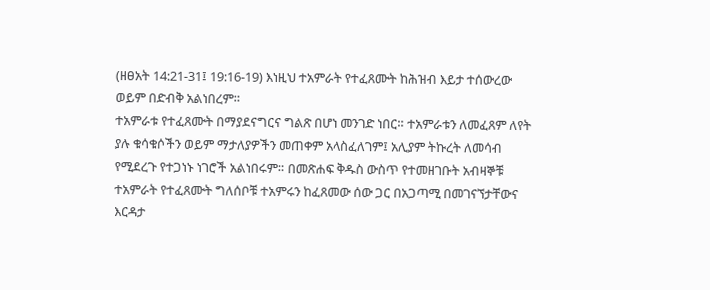(ዘፀአት 14:21-31፤ 19:16-19) እነዚህ ተአምራት የተፈጸሙት ከሕዝብ እይታ ተሰውረው ወይም በድብቅ አልነበረም።
ተአምራቱ የተፈጸሙት በማያደናግርና ግልጽ በሆነ መንገድ ነበር። ተአምራቱን ለመፈጸም ለየት ያሉ ቁሳቁሶችን ወይም ማታለያዎችን መጠቀም አላስፈለገም፤ አሊያም ትኩረት ለመሳብ የሚደረጉ የተጋነኑ ነገሮች አልነበሩም። በመጽሐፍ ቅዱስ ውስጥ የተመዘገቡት አብዛኞቹ ተአምራት የተፈጸሙት ግለሰቦቹ ተአምሩን ከፈጸመው ሰው ጋር በአጋጣሚ በመገናኘታቸውና እርዳታ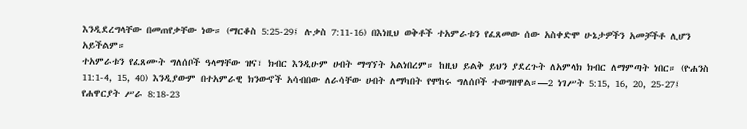እንዲደረግላቸው በመጠየቃቸው ነው። (ማርቆስ 5:25-29፤ ሉቃስ 7:11-16) በእነዚህ ወቅቶች ተአምራቱን የፈጸመው ሰው አስቀድሞ ሁኔታዎችን አመቻችቶ ሊሆን አይችልም።
ተአምራቱን የፈጸሙት ግለሰቦች ዓላማቸው ዝና፣ ክብር እንዲሁም ሀብት ማግኘት አልነበረም። ከዚህ ይልቅ ይህን ያደረጉት ለአምላክ ክብር ለማምጣት ነበር። (ዮሐንስ 11:1-4, 15, 40) እንዲያውም በተአምራዊ ክንውኖች አሳብበው ለራሳቸው ሀብት ለማካበት የሞከሩ ግለሰቦች ተወግዘዋል።—2 ነገሥት 5:15, 16, 20, 25-27፤ የሐዋርያት ሥራ 8:18-23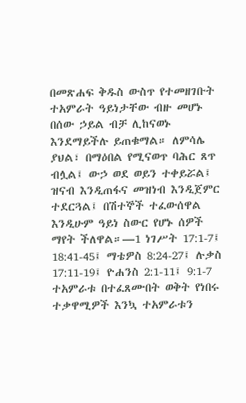በመጽሐፍ ቅዱስ ውስጥ የተመዘገቡት ተአምራት ዓይነታቸው ብዙ መሆኑ በሰው ኃይል ብቻ ሊከናወኑ እንደማይችሉ ይጠቁማል። ለምሳሌ ያህል፣ በማዕበል የሚናወጥ ባሕር ጸጥ ብሏል፤ ውኃ ወደ ወይን ተቀይሯል፤ ዝናብ እንዲጠፋና መዝነብ እንዲጀምር ተደርጓል፤ በሽተኞች ተፈውሰዋል እንዲሁም ዓይነ ስውር የሆኑ ሰዎች ማየት ችለዋል።—1 ነገሥት 17:1-7፤ 18:41-45፤ ማቴዎስ 8:24-27፤ ሉቃስ 17:11-19፤ ዮሐንስ 2:1-11፤ 9:1-7
ተአምራቱ በተፈጸሙበት ወቅት የነበሩ ተቃዋሚዎች እንኳ ተአምራቱን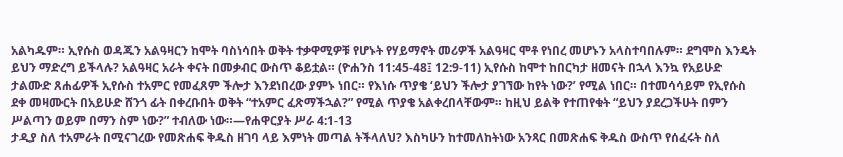አልካዱም። ኢየሱስ ወዳጁን አልዓዛርን ከሞት ባስነሳበት ወቅት ተቃዋሚዎቹ የሆኑት የሃይማኖት መሪዎች አልዓዛር ሞቶ የነበረ መሆኑን አላስተባበሉም። ደግሞስ እንዴት ይህን ማድረግ ይችላሉ? አልዓዛር አራት ቀናት በመቃብር ውስጥ ቆይቷል። (ዮሐንስ 11:45-48፤ 12:9-11) ኢየሱስ ከሞተ ከበርካታ ዘመናት በኋላ እንኳ የአይሁድ ታልሙድ ጸሐፊዎች ኢየሱስ ተአምር የመፈጸም ችሎታ እንደነበረው ያምኑ ነበር። የእነሱ ጥያቄ ‘ይህን ችሎታ ያገኘው ከየት ነው?’ የሚል ነበር። በተመሳሳይም የኢየሱስ ደቀ መዛሙርት በአይሁድ ሸንጎ ፊት በቀረቡበት ወቅት “ተአምር ፈጽማችኋል?” የሚል ጥያቄ አልቀረበላቸውም። ከዚህ ይልቅ የተጠየቁት “ይህን ያደረጋችሁት በምን ሥልጣን ወይም በማን ስም ነው?” ተብለው ነው።—የሐዋርያት ሥራ 4:1-13
ታዲያ ስለ ተአምራት በሚናገረው የመጽሐፍ ቅዱስ ዘገባ ላይ እምነት መጣል ትችላለህ? እስካሁን ከተመለከትነው አንጻር በመጽሐፍ ቅዱስ ውስጥ የሰፈሩት ስለ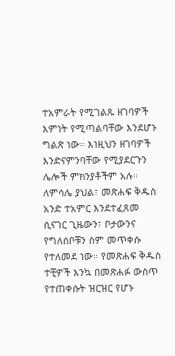ተአምራት የሚገልጹ ዘገባዎች እምነት የሚጣልባቸው እንደሆኑ ግልጽ ነው። እነዚህን ዘገባዎች እንድናምንባቸው የሚያደርጉን ሌሎች ምክንያቶችም አሉ። ለምሳሌ ያህል፣ መጽሐፍ ቅዱስ አንድ ተአምር እንደተፈጸመ ሲናገር ጊዜውን፣ ቦታውንና የግለሰቦቹን ስም መጥቀሱ የተለመደ ነው። የመጽሐፍ ቅዱስ ተቺዎች እንኳ በመጽሐፉ ውስጥ የተጠቀሱት ዝርዝር የሆኑ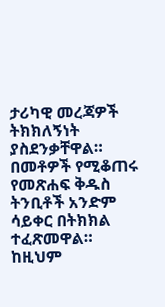ታሪካዊ መረጃዎች ትክክለኝነት ያስደንቃቸዋል። በመቶዎች የሚቆጠሩ የመጽሐፍ ቅዱስ ትንቢቶች አንድም ሳይቀር በትክክል ተፈጽመዋል። ከዚህም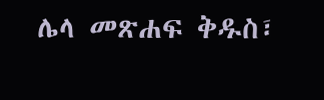ሌላ መጽሐፍ ቅዱስ፣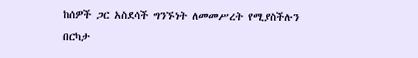ከሰዎች ጋር አስደሳች ግንኙነት ለመመሥረት የሚያስችሉን በርካታ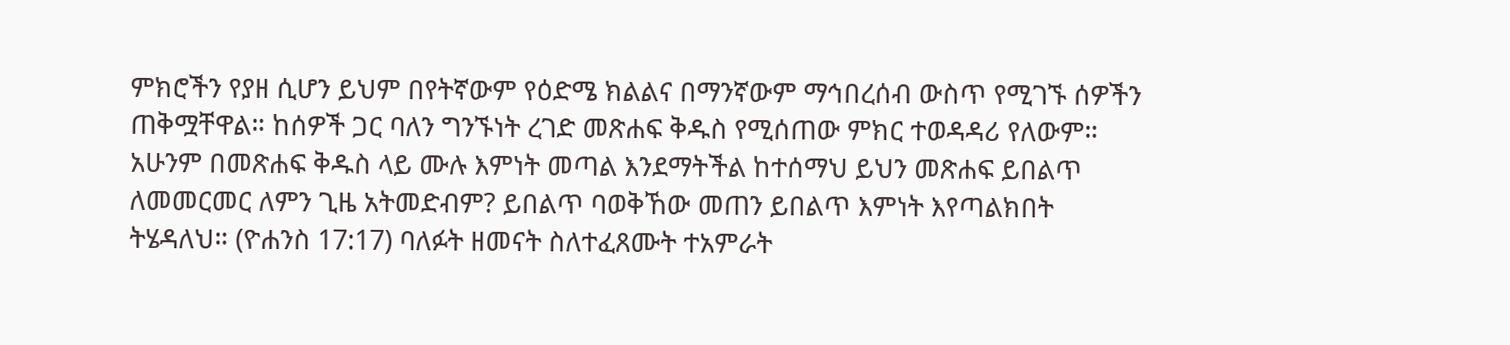ምክሮችን የያዘ ሲሆን ይህም በየትኛውም የዕድሜ ክልልና በማንኛውም ማኅበረሰብ ውስጥ የሚገኙ ሰዎችን ጠቅሟቸዋል። ከሰዎች ጋር ባለን ግንኙነት ረገድ መጽሐፍ ቅዱስ የሚሰጠው ምክር ተወዳዳሪ የለውም።
አሁንም በመጽሐፍ ቅዱስ ላይ ሙሉ እምነት መጣል እንደማትችል ከተሰማህ ይህን መጽሐፍ ይበልጥ ለመመርመር ለምን ጊዜ አትመድብም? ይበልጥ ባወቅኸው መጠን ይበልጥ እምነት እየጣልክበት ትሄዳለህ። (ዮሐንስ 17:17) ባለፉት ዘመናት ስለተፈጸሙት ተአምራት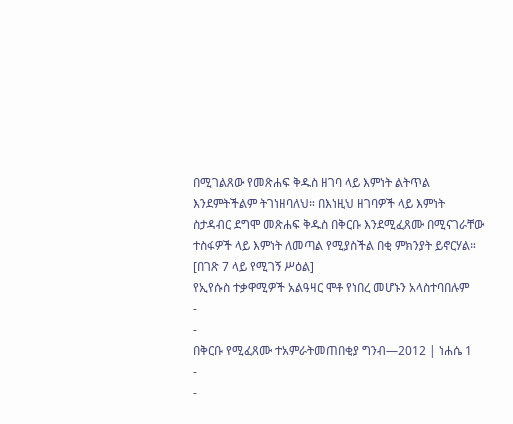በሚገልጸው የመጽሐፍ ቅዱስ ዘገባ ላይ እምነት ልትጥል እንደምትችልም ትገነዘባለህ። በእነዚህ ዘገባዎች ላይ እምነት ስታዳብር ደግሞ መጽሐፍ ቅዱስ በቅርቡ እንደሚፈጸሙ በሚናገራቸው ተስፋዎች ላይ እምነት ለመጣል የሚያስችል በቂ ምክንያት ይኖርሃል።
[በገጽ 7 ላይ የሚገኝ ሥዕል]
የኢየሱስ ተቃዋሚዎች አልዓዛር ሞቶ የነበረ መሆኑን አላስተባበሉም
-
-
በቅርቡ የሚፈጸሙ ተአምራትመጠበቂያ ግንብ—2012 | ነሐሴ 1
-
-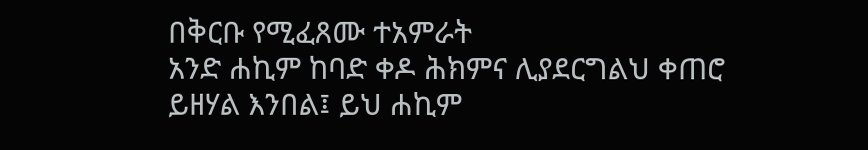በቅርቡ የሚፈጸሙ ተአምራት
አንድ ሐኪም ከባድ ቀዶ ሕክምና ሊያደርግልህ ቀጠሮ ይዘሃል እንበል፤ ይህ ሐኪም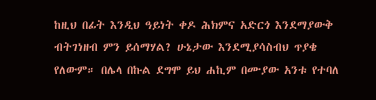ከዚህ በፊት እንዲህ ዓይነት ቀዶ ሕክምና አድርጎ እንደማያውቅ ብትገነዘብ ምን ይሰማሃል? ሁኔታው እንደሚያሳስብህ ጥያቄ የለውም። በሌላ በኩል ደግሞ ይህ ሐኪም በሙያው አንቱ የተባለ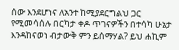ሰው እንደሆነና ለአንተ ከሚያደርግልህ ጋር የሚመሳሰሉ በርካታ ቀዶ ጥገናዎችን በተሳካ ሁኔታ እንዳከናወነ ብታውቅ ምን ይሰማሃል? ይህ ሐኪም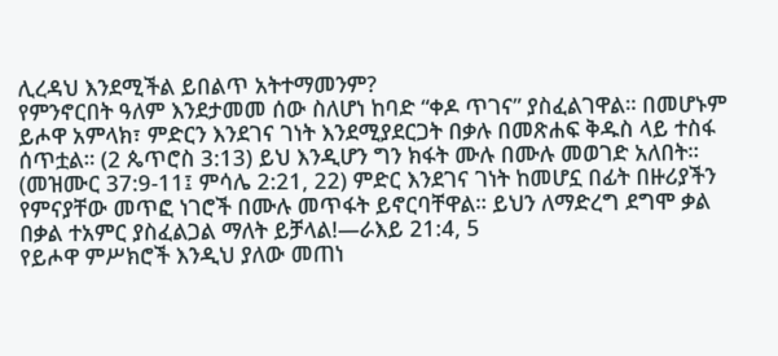ሊረዳህ እንደሚችል ይበልጥ አትተማመንም?
የምንኖርበት ዓለም እንደታመመ ሰው ስለሆነ ከባድ “ቀዶ ጥገና” ያስፈልገዋል። በመሆኑም ይሖዋ አምላክ፣ ምድርን እንደገና ገነት እንደሚያደርጋት በቃሉ በመጽሐፍ ቅዱስ ላይ ተስፋ ሰጥቷል። (2 ጴጥሮስ 3:13) ይህ እንዲሆን ግን ክፋት ሙሉ በሙሉ መወገድ አለበት። (መዝሙር 37:9-11፤ ምሳሌ 2:21, 22) ምድር እንደገና ገነት ከመሆኗ በፊት በዙሪያችን የምናያቸው መጥፎ ነገሮች በሙሉ መጥፋት ይኖርባቸዋል። ይህን ለማድረግ ደግሞ ቃል በቃል ተአምር ያስፈልጋል ማለት ይቻላል!—ራእይ 21:4, 5
የይሖዋ ምሥክሮች እንዲህ ያለው መጠነ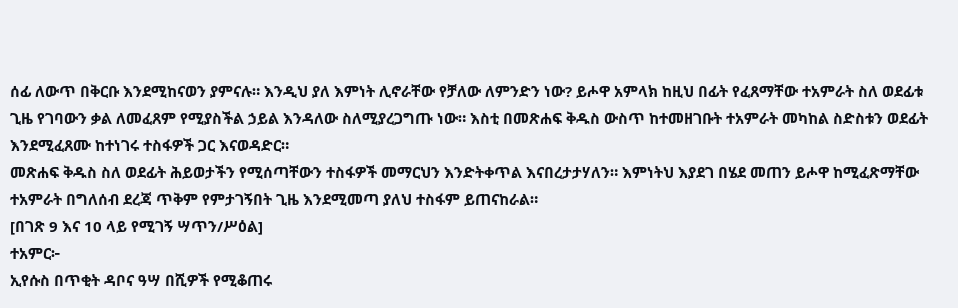ሰፊ ለውጥ በቅርቡ እንደሚከናወን ያምናሉ። እንዲህ ያለ እምነት ሊኖራቸው የቻለው ለምንድን ነው? ይሖዋ አምላክ ከዚህ በፊት የፈጸማቸው ተአምራት ስለ ወደፊቱ ጊዜ የገባውን ቃል ለመፈጸም የሚያስችል ኃይል እንዳለው ስለሚያረጋግጡ ነው። እስቲ በመጽሐፍ ቅዱስ ውስጥ ከተመዘገቡት ተአምራት መካከል ስድስቱን ወደፊት እንደሚፈጸሙ ከተነገሩ ተስፋዎች ጋር እናወዳድር።
መጽሐፍ ቅዱስ ስለ ወደፊት ሕይወታችን የሚሰጣቸውን ተስፋዎች መማርህን እንድትቀጥል እናበረታታሃለን። እምነትህ እያደገ በሄደ መጠን ይሖዋ ከሚፈጽማቸው ተአምራት በግለሰብ ደረጃ ጥቅም የምታገኝበት ጊዜ እንደሚመጣ ያለህ ተስፋም ይጠናከራል።
[በገጽ 9 እና 10 ላይ የሚገኝ ሣጥን/ሥዕል]
ተአምር፦
ኢየሱስ በጥቂት ዳቦና ዓሣ በሺዎች የሚቆጠሩ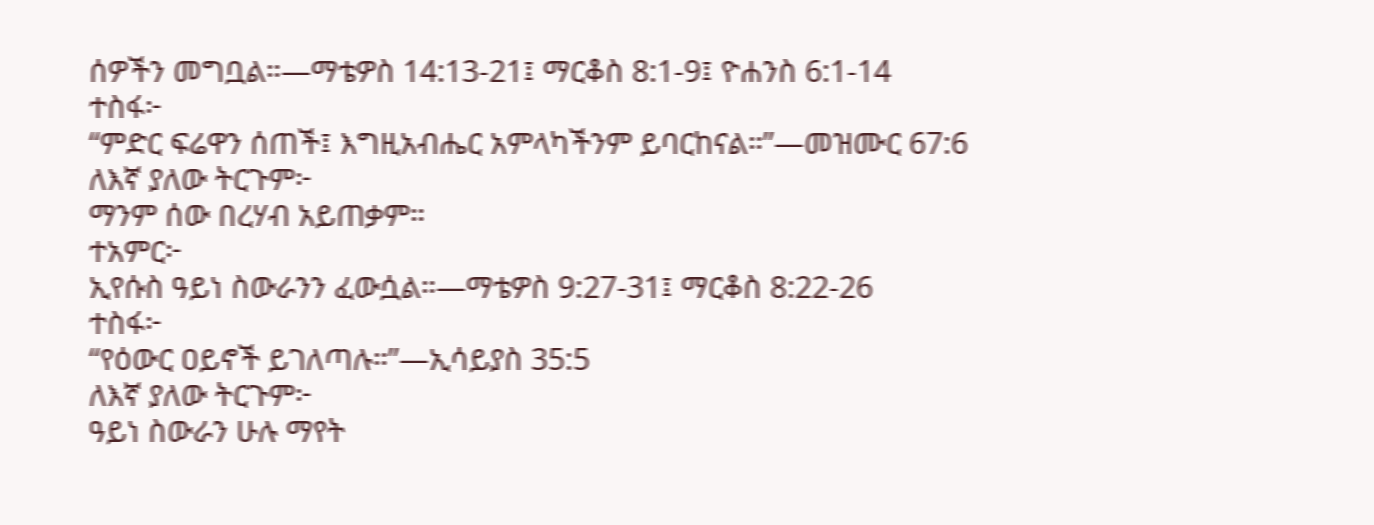ሰዎችን መግቧል።—ማቴዎስ 14:13-21፤ ማርቆስ 8:1-9፤ ዮሐንስ 6:1-14
ተስፋ፦
“ምድር ፍሬዋን ሰጠች፤ እግዚአብሔር አምላካችንም ይባርከናል።”—መዝሙር 67:6
ለእኛ ያለው ትርጉም፦
ማንም ሰው በረሃብ አይጠቃም።
ተአምር፦
ኢየሱስ ዓይነ ስውራንን ፈውሷል።—ማቴዎስ 9:27-31፤ ማርቆስ 8:22-26
ተስፋ፦
“የዕውር ዐይኖች ይገለጣሉ።”—ኢሳይያስ 35:5
ለእኛ ያለው ትርጉም፦
ዓይነ ስውራን ሁሉ ማየት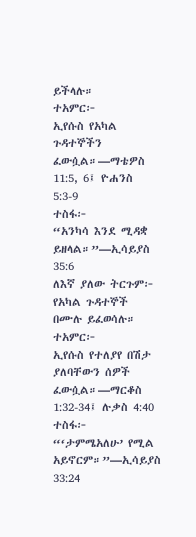ይችላሉ።
ተአምር፦
ኢየሱስ የአካል ጉዳተኞችን ፈውሷል።—ማቴዎስ 11:5, 6፤ ዮሐንስ 5:3-9
ተስፋ፦
“አንካሳ እንደ ሚዳቋ ይዘላል።”—ኢሳይያስ 35:6
ለእኛ ያለው ትርጉም፦
የአካል ጉዳተኞች በሙሉ ይፈወሳሉ።
ተአምር፦
ኢየሱስ የተለያየ በሽታ ያለባቸውን ሰዎች ፈውሷል።—ማርቆስ 1:32-34፤ ሉቃስ 4:40
ተስፋ፦
“‘ታምሜአለሁ’ የሚል አይኖርም።”—ኢሳይያስ 33:24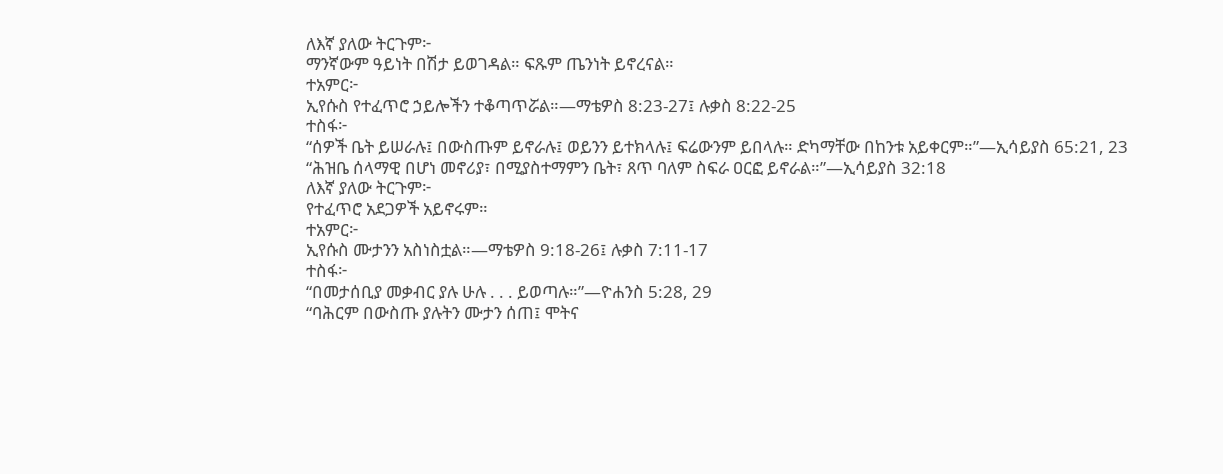ለእኛ ያለው ትርጉም፦
ማንኛውም ዓይነት በሽታ ይወገዳል። ፍጹም ጤንነት ይኖረናል።
ተአምር፦
ኢየሱስ የተፈጥሮ ኃይሎችን ተቆጣጥሯል።—ማቴዎስ 8:23-27፤ ሉቃስ 8:22-25
ተስፋ፦
“ሰዎች ቤት ይሠራሉ፤ በውስጡም ይኖራሉ፤ ወይንን ይተክላሉ፤ ፍሬውንም ይበላሉ። ድካማቸው በከንቱ አይቀርም።”—ኢሳይያስ 65:21, 23
“ሕዝቤ ሰላማዊ በሆነ መኖሪያ፣ በሚያስተማምን ቤት፣ ጸጥ ባለም ስፍራ ዐርፎ ይኖራል።”—ኢሳይያስ 32:18
ለእኛ ያለው ትርጉም፦
የተፈጥሮ አደጋዎች አይኖሩም።
ተአምር፦
ኢየሱስ ሙታንን አስነስቷል።—ማቴዎስ 9:18-26፤ ሉቃስ 7:11-17
ተስፋ፦
“በመታሰቢያ መቃብር ያሉ ሁሉ . . . ይወጣሉ።”—ዮሐንስ 5:28, 29
“ባሕርም በውስጡ ያሉትን ሙታን ሰጠ፤ ሞትና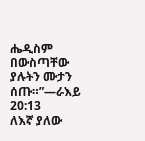ሔዲስም በውስጣቸው ያሉትን ሙታን ሰጡ።”—ራእይ 20:13
ለእኛ ያለው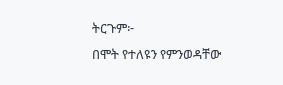ትርጉም፦
በሞት የተለዩን የምንወዳቸው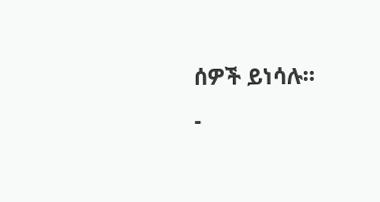ሰዎች ይነሳሉ።
-